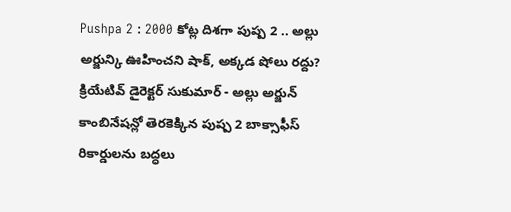Pushpa 2 : 2000 కోట్ల దిశగా పుష్ప 2 .. అల్లు అర్జున్కి ఊహించని షాక్, అక్కడ షోలు రద్దు?
క్రియేటివ్ డైరెక్టర్ సుకుమార్ - అల్లు అర్జున్ కాంబినేషన్లో తెరకెక్కిన పుష్ప 2 బాక్సాఫీస్ రికార్డులను బద్ధలు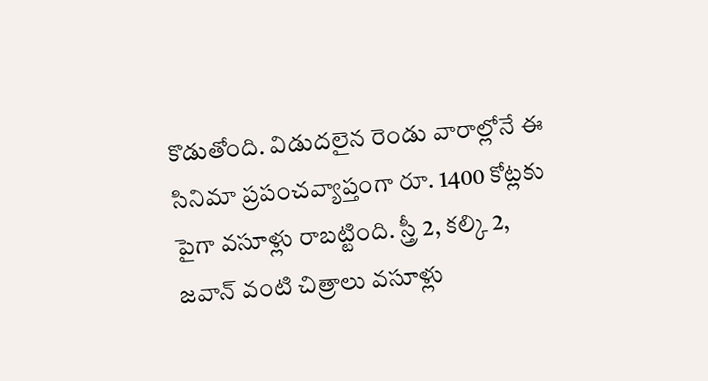కొడుతోంది. విడుదలైన రెండు వారాల్లోనే ఈ సినిమా ప్రపంచవ్యాప్తంగా రూ. 1400 కోట్లకు పైగా వసూళ్లు రాబట్టింది. స్త్రీ 2, కల్కి 2, జవాన్ వంటి చిత్రాలు వసూళ్లు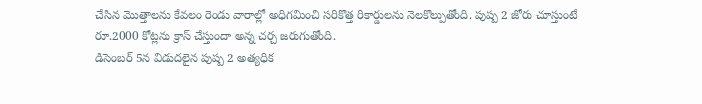చేసిన మొత్తాలను కేవలం రెండు వారాల్లో అధిగమించి సరికొత్త రికార్డులను నెలకొల్పుతోంది. పుష్ప 2 జోరు చూస్తుంటే రూ.2000 కోట్లను క్రాస్ చేస్తుందా అన్న చర్చ జరుగుతోంది.
డిసెంబర్ 5న విడుదలైన పుష్ప 2 అత్యధిక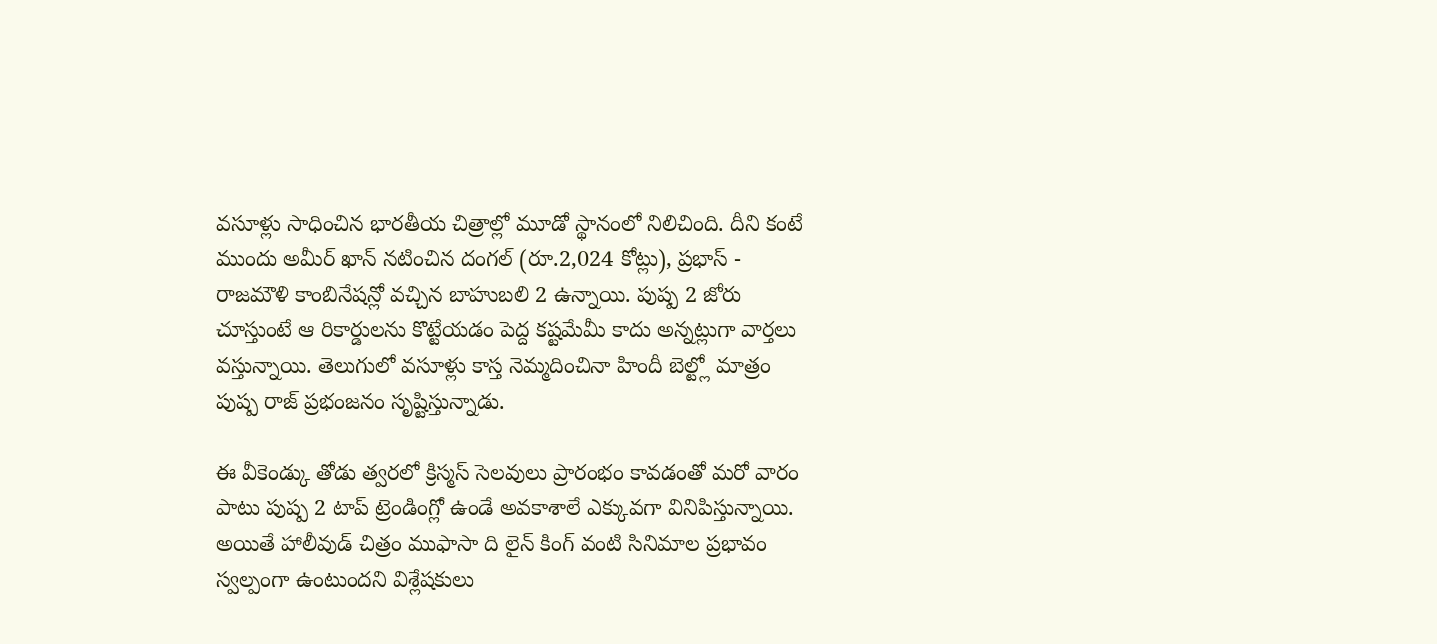వసూళ్లు సాధించిన భారతీయ చిత్రాల్లో మూడో స్థానంలో నిలిచింది. దీని కంటే ముందు అమీర్ ఖాన్ నటించిన దంగల్ (రూ.2,024 కోట్లు), ప్రభాస్ - రాజమౌళి కాంబినేషన్లో వచ్చిన బాహుబలి 2 ఉన్నాయి. పుష్ప 2 జోరు చూస్తుంటే ఆ రికార్డులను కొట్టేయడం పెద్ద కష్టమేమీ కాదు అన్నట్లుగా వార్తలు వస్తున్నాయి. తెలుగులో వసూళ్లు కాస్త నెమ్మదించినా హిందీ బెల్ట్లో మాత్రం పుష్ప రాజ్ ప్రభంజనం సృష్టిస్తున్నాడు.

ఈ వీకెండ్కు తోడు త్వరలో క్రిస్మస్ సెలవులు ప్రారంభం కావడంతో మరో వారం పాటు పుష్ప 2 టాప్ ట్రెండింగ్లో ఉండే అవకాశాలే ఎక్కువగా వినిపిస్తున్నాయి. అయితే హాలీవుడ్ చిత్రం ముఫాసా ది లైన్ కింగ్ వంటి సినిమాల ప్రభావం స్వల్పంగా ఉంటుందని విశ్లేషకులు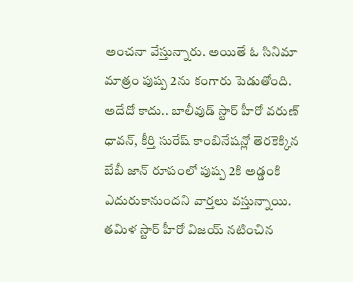అంచనా వేస్తున్నారు. అయితే ఓ సినిమా మాత్రం పుష్ప 2ను కంగారు పెడుతోంది. అదేదో కాదు.. బాలీవుడ్ స్టార్ హీరో వరుణ్ ధావన్, కీర్తి సురేష్ కాంబినేషన్లో తెరకెక్కిన బేబీ జాన్ రూపంలో పుష్ప 2కి అడ్డంకి ఎదురుకానుందని వార్తలు వస్తున్నాయి.
తమిళ స్టార్ హీరో విజయ్ నటించిన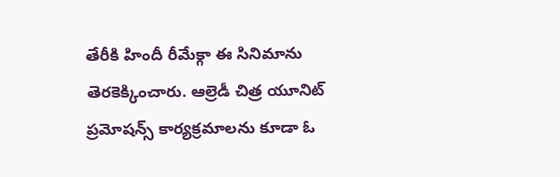తేరీకి హిందీ రీమేక్గా ఈ సినిమాను తెరకెక్కించారు. ఆల్రెడీ చిత్ర యూనిట్ ప్రమోషన్స్ కార్యక్రమాలను కూడా ఓ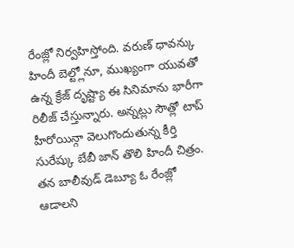రేంజ్లో నిర్వహిస్తోంది. వరుణ్ ధావన్కు హిందీ బెల్ట్లోనూ, ముఖ్యంగా యువతో ఉన్న క్రేజ్ దృష్ట్యా ఈ సినిమాను భారీగా రిలీజ్ చేస్తున్నారు. అన్నట్లు సౌత్లో టాప్ హీరోయిన్గా వెలుగొందుతున్న కీర్తి సురేష్కు బేబీ జాన్ తొలి హిందీ చిత్రం. తన బాలీవుడ్ డెబ్యూ ఓ రేంజ్లో ఆడాలని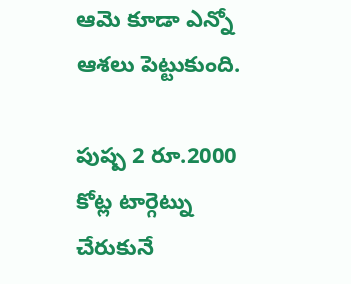ఆమె కూడా ఎన్నో ఆశలు పెట్టుకుంది.

పుష్ప 2 రూ.2000 కోట్ల టార్గెట్ను చేరుకునే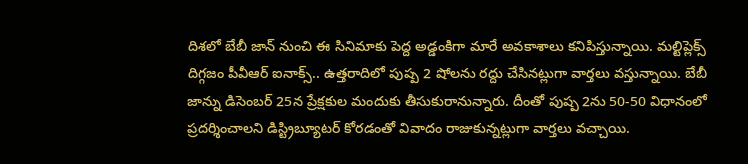దిశలో బేబీ జాన్ నుంచి ఈ సినిమాకు పెద్ద అడ్డంకిగా మారే అవకాశాలు కనిపిస్తున్నాయి. మల్టిప్లెక్స్ దిగ్గజం పీవీఆర్ ఐనాక్స్.. ఉత్తరాదిలో పుష్ప 2 షోలను రద్దు చేసినట్లుగా వార్తలు వస్తున్నాయి. బేబీ జాన్ను డిసెంబర్ 25న ప్రేక్షకుల మందుకు తీసుకురానున్నారు. దీంతో పుష్ప 2ను 50-50 విధానంలో ప్రదర్శించాలని డిస్ట్రిబ్యూటర్ కోరడంతో వివాదం రాజుకున్నట్లుగా వార్తలు వచ్చాయి.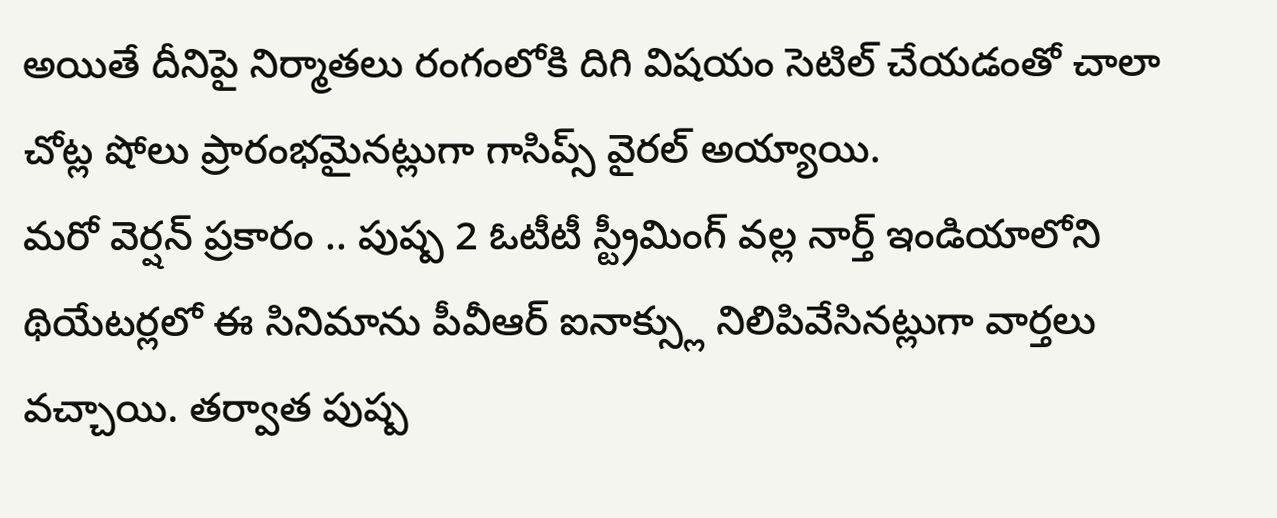అయితే దీనిపై నిర్మాతలు రంగంలోకి దిగి విషయం సెటిల్ చేయడంతో చాలా చోట్ల షోలు ప్రారంభమైనట్లుగా గాసిప్స్ వైరల్ అయ్యాయి.
మరో వెర్షన్ ప్రకారం .. పుష్ప 2 ఓటీటీ స్ట్రీమింగ్ వల్ల నార్త్ ఇండియాలోని థియేటర్లలో ఈ సినిమాను పీవీఆర్ ఐనాక్స్లు నిలిపివేసినట్లుగా వార్తలు వచ్చాయి. తర్వాత పుష్ప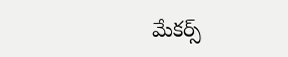మేకర్స్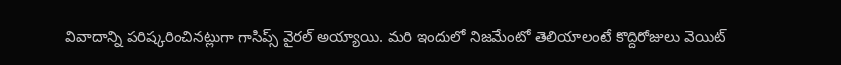వివాదాన్ని పరిష్కరించినట్లుగా గాసిప్స్ వైరల్ అయ్యాయి. మరి ఇందులో నిజమేంటో తెలియాలంటే కొద్దిరోజులు వెయిట్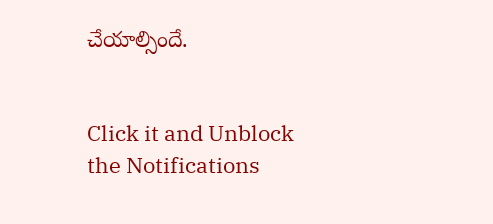చేయాల్సిందే.


Click it and Unblock the Notifications